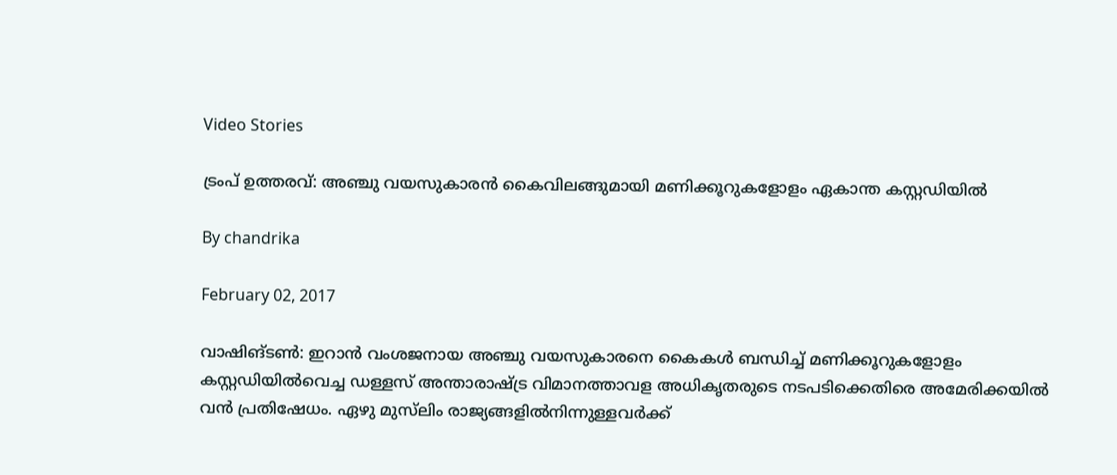Video Stories

ട്രംപ് ഉത്തരവ്: അഞ്ചു വയസുകാരന്‍ കൈവിലങ്ങുമായി മണിക്കൂറുകളോളം ഏകാന്ത കസ്റ്റഡിയില്‍

By chandrika

February 02, 2017

വാഷിങ്ടണ്‍: ഇറാന്‍ വംശജനായ അഞ്ചു വയസുകാരനെ കൈകള്‍ ബന്ധിച്ച് മണിക്കൂറുകളോളം കസ്റ്റഡിയില്‍വെച്ച ഡള്ളസ് അന്താരാഷ്ട്ര വിമാനത്താവള അധികൃതരുടെ നടപടിക്കെതിരെ അമേരിക്കയില്‍ വന്‍ പ്രതിഷേധം. ഏഴു മുസ്‌ലിം രാജ്യങ്ങളില്‍നിന്നുള്ളവര്‍ക്ക്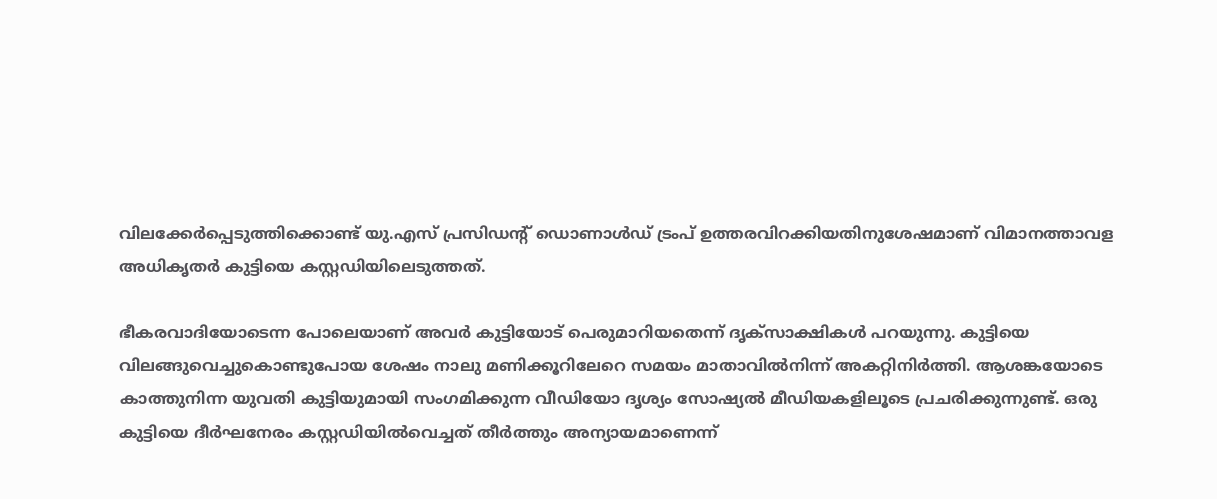വിലക്കേര്‍പ്പെടുത്തിക്കൊണ്ട് യു.എസ് പ്രസിഡന്റ് ഡൊണാള്‍ഡ് ട്രംപ് ഉത്തരവിറക്കിയതിനുശേഷമാണ് വിമാനത്താവള അധികൃതര്‍ കുട്ടിയെ കസ്റ്റഡിയിലെടുത്തത്.

ഭീകരവാദിയോടെന്ന പോലെയാണ് അവര്‍ കുട്ടിയോട് പെരുമാറിയതെന്ന് ദൃക്‌സാക്ഷികള്‍ പറയുന്നു. കുട്ടിയെ വിലങ്ങുവെച്ചുകൊണ്ടുപോയ ശേഷം നാലു മണിക്കൂറിലേറെ സമയം മാതാവില്‍നിന്ന് അകറ്റിനിര്‍ത്തി. ആശങ്കയോടെ കാത്തുനിന്ന യുവതി കുട്ടിയുമായി സംഗമിക്കുന്ന വീഡിയോ ദൃശ്യം സോഷ്യല്‍ മീഡിയകളിലൂടെ പ്രചരിക്കുന്നുണ്ട്. ഒരു കുട്ടിയെ ദീര്‍ഘനേരം കസ്റ്റഡിയില്‍വെച്ചത് തീര്‍ത്തും അന്യായമാണെന്ന്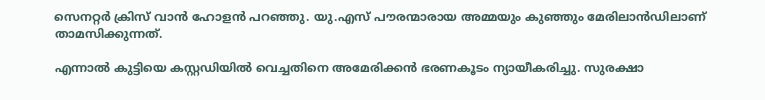സെനറ്റര്‍ ക്രിസ് വാന്‍ ഹോളന്‍ പറഞ്ഞു. യു.എസ് പൗരന്മാരായ അമ്മയും കുഞ്ഞും മേരിലാന്‍ഡിലാണ് താമസിക്കുന്നത്.

എന്നാല്‍ കുട്ടിയെ കസ്റ്റഡിയില്‍ വെച്ചതിനെ അമേരിക്കന്‍ ഭരണകൂടം ന്യായീകരിച്ചു. സുരക്ഷാ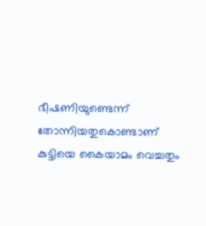ഭീഷണിയുണ്ടെന്ന് തോന്നിയതുകൊണ്ടാണ് കുട്ടിയെ കൈയാമം വെച്ചതും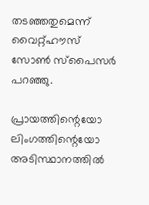തടഞ്ഞതുമെന്ന് വൈറ്റ്ഹൗസ് സോണ്‍ സ്‌പൈസര്‍ പറഞ്ഞു.

പ്രായത്തിന്റെയോ ലിംഗത്തിന്റെയോ അടിസ്ഥാനത്തില്‍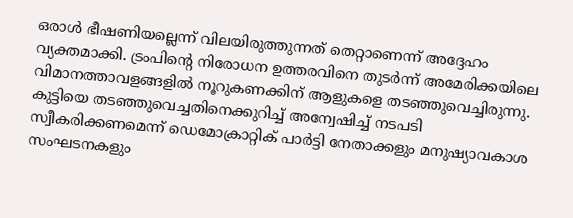ഒരാള്‍ ഭീഷണിയല്ലെന്ന് വിലയിരുത്തുന്നത് തെറ്റാണെന്ന് അദ്ദേഹം വ്യക്തമാക്കി. ട്രംപിന്റെ നിരോധന ഉത്തരവിനെ തുടര്‍ന്ന് അമേരിക്കയിലെ വിമാനത്താവളങ്ങളില്‍ നൂറുകണക്കിന് ആളുകളെ തടഞ്ഞുവെച്ചിരുന്നു. കുട്ടിയെ തടഞ്ഞുവെച്ചതിനെക്കുറിച്ച് അന്വേഷിച്ച് നടപടി സ്വീകരിക്കണമെന്ന് ഡെമോക്രാറ്റിക് പാര്‍ട്ടി നേതാക്കളും മനുഷ്യാവകാശ സംഘടനകളും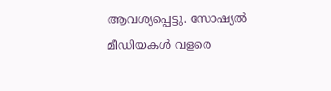ആവശ്യപ്പെട്ടു. സോഷ്യല്‍ മീഡിയകള്‍ വളരെ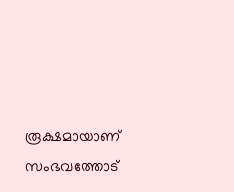രൂക്ഷമായാണ് സംഭവത്തോട്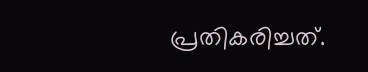പ്രതികരിച്ചത്.